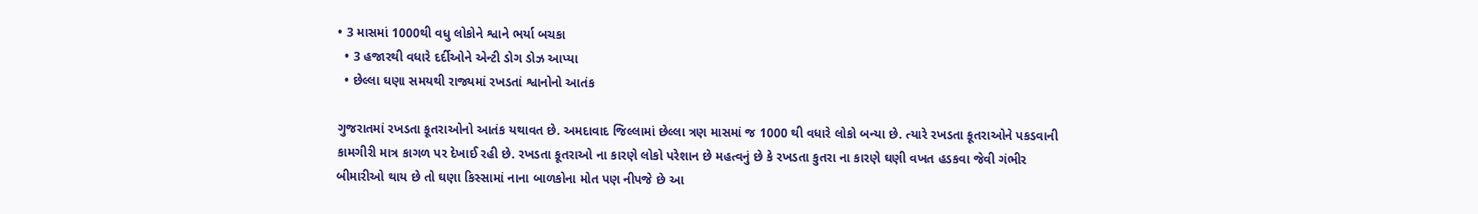• 3 માસમાં 1000થી વધુ લોકોને શ્વાને ભર્યા બચકા
  • 3 હજારથી વધારે દર્દીઓને એન્ટી ડોગ ડોઝ આપ્યા
  • છેલ્લા ઘણા સમયથી રાજ્યમાં રખડતાં શ્વાનોનો આતંક

ગુજરાતમાં રખડતા કૂતરાઓનો આતંક યથાવત છે. અમદાવાદ જિલ્લામાં છેલ્લા ત્રણ માસમાં જ 1000 થી વધારે લોકો બન્યા છે. ત્યારે રખડતા કૂતરાઓને પકડવાની કામગીરી માત્ર કાગળ પર દેખાઈ રહી છે. રખડતા કૂતરાઓ ના કારણે લોકો પરેશાન છે મહત્વનું છે કે રખડતા કુતરા ના કારણે ઘણી વખત હડકવા જેવી ગંભીર બીમારીઓ થાય છે તો ઘણા કિસ્સામાં નાના બાળકોના મોત પણ નીપજે છે આ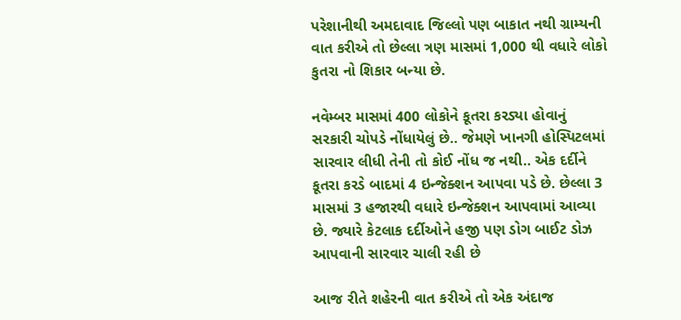પરેશાનીથી અમદાવાદ જિલ્લો પણ બાકાત નથી ગ્રામ્યની વાત કરીએ તો છેલ્લા ત્રણ માસમાં 1,000 થી વધારે લોકો કુતરા નો શિકાર બન્યા છે.

નવેમ્બર માસમાં 400 લોકોને કૂતરા કરડ્યા હોવાનું સરકારી ચોપડે નોંધાયેલું છે.. જેમણે ખાનગી હોસ્પિટલમાં સારવાર લીધી તેની તો કોઈ નોંધ જ નથી.. એક દર્દીને કૂતરા કરડે બાદમાં 4 ઇન્જેક્શન આપવા પડે છે. છેલ્લા 3 માસમાં 3 હજારથી વધારે ઇન્જેક્શન આપવામાં આવ્યા છે. જ્યારે કેટલાક દર્દીઓને હજી પણ ડોગ બાઈટ ડોઝ આપવાની સારવાર ચાલી રહી છે

આજ રીતે શહેરની વાત કરીએ તો એક અંદાજ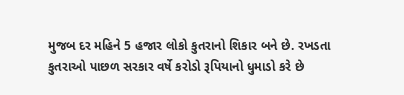મુજબ દર મહિને 5 હજાર લોકો કુતરાનો શિકાર બને છે. રખડતા કુતરાઓ પાછળ સરકાર વર્ષે કરોડો રૂપિયાનો ધુમાડો કરે છે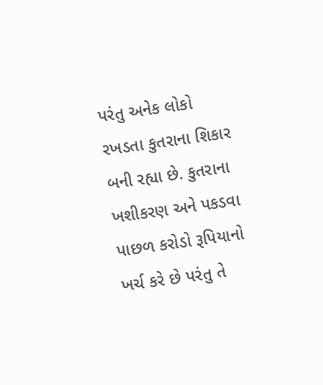પરંતુ અનેક લોકો રખડતા કુતરાના શિકાર બની રહ્યા છે. કુતરાના ખશીકરણ અને પકડવા પાછળ કરોડો રૂપિયાનો ખર્ચ કરે છે પરંતુ તે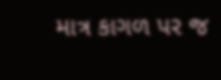માત્ર કાગળ પર જ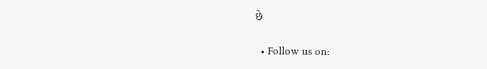છે

  • Follow us on: